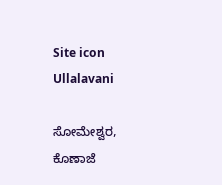Site icon Ullalavani

ಸೋಮೇಶ್ವರ, ಕೊಣಾಜೆ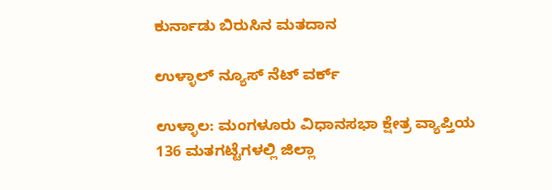ಕುರ್ನಾಡು ಬಿರುಸಿನ ಮತದಾನ

ಉಳ್ಳಾಲ್ ನ್ಯೂಸ್ ನೆಟ್ ವರ್ಕ್

ಉಳ್ಳಾಲ: ಮಂಗಳೂರು ವಿಧಾನಸಭಾ ಕ್ಷೇತ್ರ ವ್ಯಾಪ್ತಿಯ 136 ಮತಗಟ್ಟೆಗಳಲ್ಲಿ ಜಿಲ್ಲಾ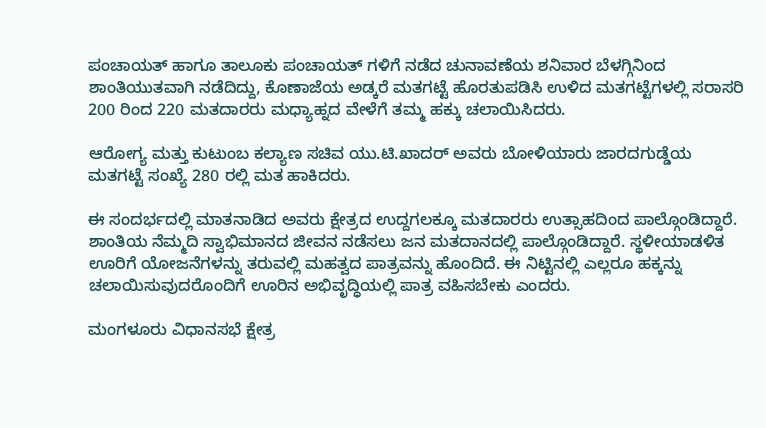ಪಂಚಾಯತ್ ಹಾಗೂ ತಾಲೂಕು ಪಂಚಾಯತ್ ಗಳಿಗೆ ನಡೆದ ಚುನಾವಣೆಯ ಶನಿವಾರ ಬೆಳಗ್ಗಿನಿಂದ ಶಾಂತಿಯುತವಾಗಿ ನಡೆದಿದ್ದು, ಕೊಣಾಜೆಯ ಅಡ್ಕರೆ ಮತಗಟ್ಟೆ ಹೊರತುಪಡಿಸಿ ಉಳಿದ ಮತಗಟ್ಟೆಗಳಲ್ಲಿ ಸರಾಸರಿ 200 ರಿಂದ 220 ಮತದಾರರು ಮಧ್ಯಾಹ್ನದ ವೇಳೆಗೆ ತಮ್ಮ ಹಕ್ಕು ಚಲಾಯಿಸಿದರು.

ಆರೋಗ್ಯ ಮತ್ತು ಕುಟುಂಬ ಕಲ್ಯಾಣ ಸಚಿವ ಯು.ಟಿ.ಖಾದರ್ ಅವರು ಬೋಳಿಯಾರು ಜಾರದಗುಡ್ಡೆಯ ಮತಗಟ್ಟೆ ಸಂಖ್ಯೆ 280 ರಲ್ಲಿ ಮತ ಹಾಕಿದರು.

ಈ ಸಂದರ್ಭದಲ್ಲಿ ಮಾತನಾಡಿದ ಅವರು ಕ್ಷೇತ್ರದ ಉದ್ದಗಲಕ್ಕೂ ಮತದಾರರು ಉತ್ಸಾಹದಿಂದ ಪಾಲ್ಗೊಂಡಿದ್ದಾರೆ. ಶಾಂತಿಯ ನೆಮ್ಮದಿ ಸ್ವಾಭಿಮಾನದ ಜೀವನ ನಡೆಸಲು ಜನ ಮತದಾನದಲ್ಲಿ ಪಾಲ್ಗೊಂಡಿದ್ದಾರೆ. ಸ್ಥಳೀಯಾಡಳಿತ ಊರಿಗೆ ಯೋಜನೆಗಳನ್ನು ತರುವಲ್ಲಿ ಮಹತ್ವದ ಪಾತ್ರವನ್ನು ಹೊಂದಿದೆ. ಈ ನಿಟ್ಟಿನಲ್ಲಿ ಎಲ್ಲರೂ ಹಕ್ಕನ್ನು ಚಲಾಯಿಸುವುದರೊಂದಿಗೆ ಊರಿನ ಅಭಿವೃದ್ಧಿಯಲ್ಲಿ ಪಾತ್ರ ವಹಿಸಬೇಕು ಎಂದರು.

ಮಂಗಳೂರು ವಿಧಾನಸಭೆ ಕ್ಷೇತ್ರ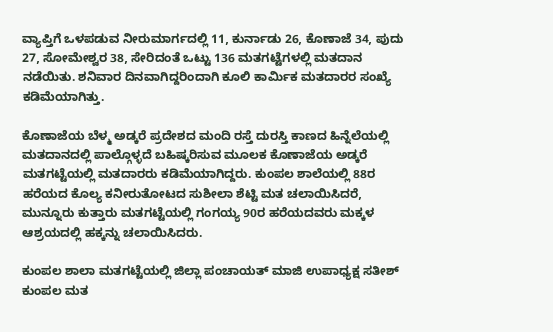ವ್ಯಾಪ್ತಿಗೆ ಒಳಪಡುವ ನೀರುಮಾರ್ಗದಲ್ಲಿ 11, ಕುರ್ನಾಡು 26, ಕೊಣಾಜೆ 34, ಪುದು 27, ಸೋಮೇಶ್ವರ 38, ಸೇರಿದಂತೆ ಒಟ್ಟು 136 ಮತಗಟ್ಟೆಗಳಲ್ಲಿ ಮತದಾನ ನಡೆಯಿತು. ಶನಿವಾರ ದಿನವಾಗಿದ್ದರಿಂದಾಗಿ ಕೂಲಿ ಕಾರ್ಮಿಕ ಮತದಾರರ ಸಂಖ್ಯೆ ಕಡಿಮೆಯಾಗಿತ್ತು.

ಕೊಣಾಜೆಯ ಬೆಳ್ಮ ಅಡ್ಕರೆ ಪ್ರದೇಶದ ಮಂದಿ ರಸ್ತೆ ದುರಸ್ತಿ ಕಾಣದ ಹಿನ್ನೆಲೆಯಲ್ಲಿ ಮತದಾನದಲ್ಲಿ ಪಾಲ್ಗೊಳ್ಳದೆ ಬಹಿಷ್ಕರಿಸುವ ಮೂಲಕ ಕೊಣಾಜೆಯ ಅಡ್ಕರೆ ಮತಗಟ್ಟೆಯಲ್ಲಿ ಮತದಾರರು ಕಡಿಮೆಯಾಗಿದ್ದರು. ಕುಂಪಲ ಶಾಲೆಯಲ್ಲಿ 88ರ ಹರೆಯದ ಕೊಲ್ಯ ಕನೀರುತೋಟದ ಸುಶೀಲಾ ಶೆಟ್ಟಿ ಮತ ಚಲಾಯಿಸಿದರೆ, ಮುನ್ನೂರು ಕುತ್ತಾರು ಮತಗಟ್ಟೆಯಲ್ಲಿ ಗಂಗಯ್ಯ 90ರ ಹರೆಯದವರು ಮಕ್ಕಳ ಆಶ್ರಯದಲ್ಲಿ ಹಕ್ಕನ್ನು ಚಲಾಯಿಸಿದರು.

ಕುಂಪಲ ಶಾಲಾ ಮತಗಟ್ಟೆಯಲ್ಲಿ ಜಿಲ್ಲಾ ಪಂಚಾಯತ್ ಮಾಜಿ ಉಪಾಧ್ಯಕ್ಷ ಸತೀಶ್ ಕುಂಪಲ ಮತ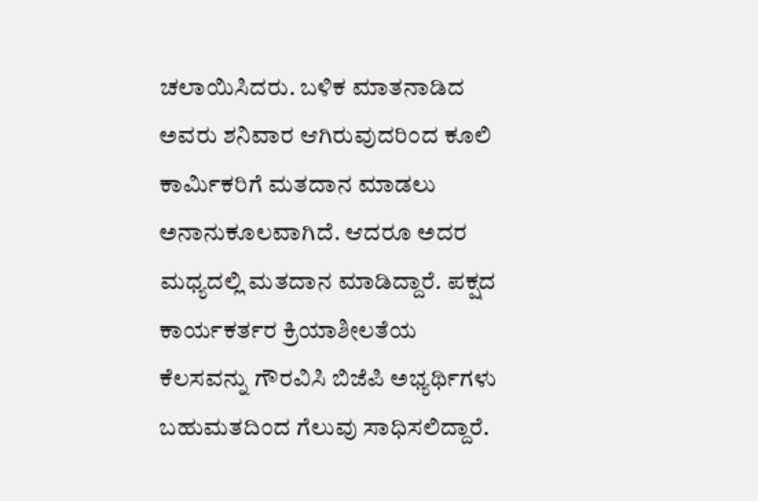ಚಲಾಯಿಸಿದರು. ಬಳಿಕ ಮಾತನಾಡಿದ ಅವರು ಶನಿವಾರ ಆಗಿರುವುದರಿಂದ ಕೂಲಿ ಕಾರ್ಮಿಕರಿಗೆ ಮತದಾನ ಮಾಡಲು ಅನಾನುಕೂಲವಾಗಿದೆ. ಆದರೂ ಅದರ ಮಧ್ಯದಲ್ಲಿ ಮತದಾನ ಮಾಡಿದ್ದಾರೆ. ಪಕ್ಷದ ಕಾರ್ಯಕರ್ತರ ಕ್ರಿಯಾಶೀಲತೆಯ ಕೆಲಸವನ್ನು ಗೌರವಿಸಿ ಬಿಜೆಪಿ ಅಭ್ಯರ್ಥಿಗಳು ಬಹುಮತದಿಂದ ಗೆಲುವು ಸಾಧಿಸಲಿದ್ದಾರೆ.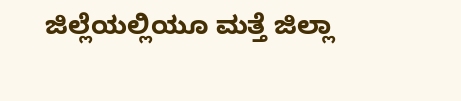ಜಿಲ್ಲೆಯಲ್ಲಿಯೂ ಮತ್ತೆ ಜಿಲ್ಲಾ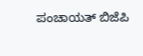ಪಂಚಾಯತ್ ಬಿಜೆಪಿ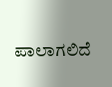ಪಾಲಾಗಲಿದೆ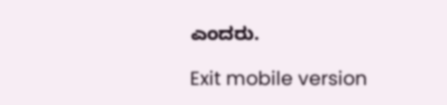ಎಂದರು.

Exit mobile version